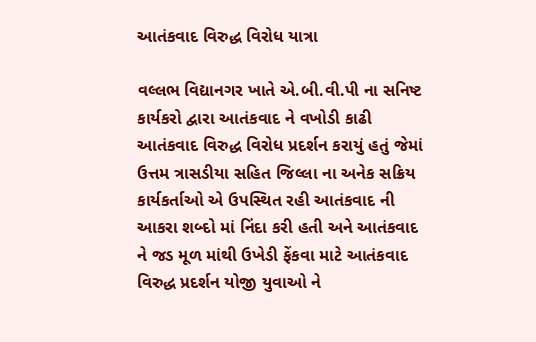આતંકવાદ વિરુદ્ધ વિરોધ યાત્રા

વલ્લભ વિદ્યાનગર ખાતે એ.બી.વી.પી ના સનિષ્ટ કાર્યકરો દ્વારા આતંકવાદ ને વખોડી કાઢી આતંકવાદ વિરુદ્ધ વિરોધ પ્રદર્શન કરાયું હતું જેમાં ઉત્તમ ત્રાસડીયા સહિત જિલ્લા ના અનેક સક્રિય કાર્યકર્તાઓ એ ઉપસ્થિત રહી આતંકવાદ ની આકરા શબ્દો માં નિંદા કરી હતી અને આતંકવાદ ને જડ મૂળ માંથી ઉખેડી ફેંકવા માટે આતંકવાદ વિરુદ્ધ પ્રદર્શન યોજી યુવાઓ ને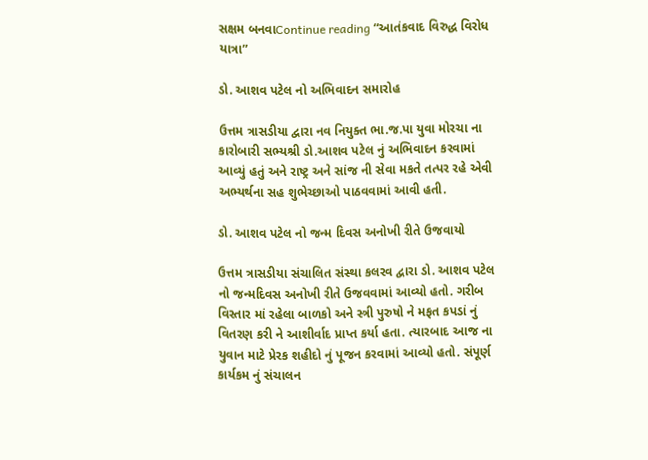સક્ષમ બનવાContinue reading “આતંકવાદ વિરુદ્ધ વિરોધ યાત્રા”

ડો. આશવ પટેલ નો અભિવાદન સમારોહ

ઉત્તમ ત્રાસડીયા દ્વારા નવ નિયુક્ત ભા.જ.પા યુવા મોરચા ના કારોબારી સભ્યશ્રી ડો.આશવ પટેલ નું અભિવાદન કરવામાં આવ્યું હતું અને રાષ્ટ્ર અને સાંજ ની સેવા મકતે તત્પર રહે એવી અભ્યર્થના સહ શુભેચ્છાઓ પાઠવવામાં આવી હતી.

ડો. આશવ પટેલ નો જન્મ દિવસ અનોખી રીતે ઉજવાયો

ઉત્તમ ત્રાસડીયા સંચાલિત સંસ્થા કલરવ દ્વારા ડો. આશવ પટેલ નો જન્મદિવસ અનોખી રીતે ઉજવવામાં આવ્યો હતો. ગરીબ વિસ્તાર માં રહેલા બાળકો અને સ્ત્રી પુરુષો ને મફત કપડાં નું વિતરણ કરી ને આશીર્વાદ પ્રાપ્ત કર્યા હતા. ત્યારબાદ આજ ના યુવાન માટે પ્રેરક શહીદો નું પૂજન કરવામાં આવ્યો હતો. સંપૂર્ણ કાર્યકમ નું સંચાલન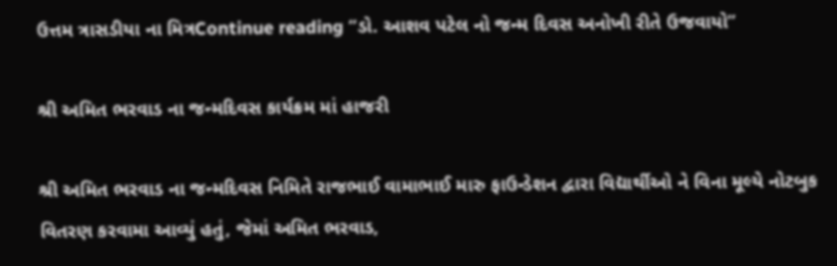ઉત્તમ ત્રાસડીયા ના મિત્રContinue reading “ડો. આશવ પટેલ નો જન્મ દિવસ અનોખી રીતે ઉજવાયો”

શ્રી અમિત ભરવાડ ના જન્મદિવસ કાર્યક્રમ માં હાજરી

શ્રી અમિત ભરવાડ ના જન્મદિવસ નિમિતે રાજભાઈ વામાભાઈ મારુ ફાઉન્ડેશન દ્વારા વિદ્યાર્થીઓ ને વિના મૂલ્યે નોટબુક વિતરણ કરવામા આવ્યું હતું, જેમાં અમિત ભરવાડ,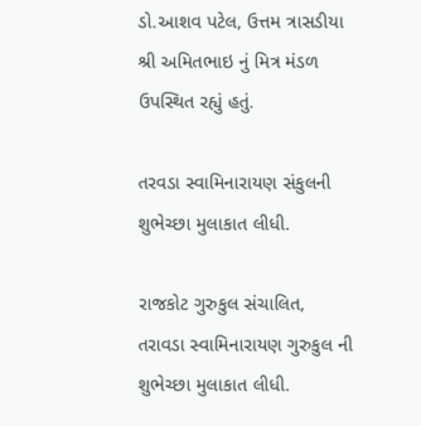ડો.આશવ પટેલ, ઉત્તમ ત્રાસડીયા શ્રી અમિતભાઇ નું મિત્ર મંડળ ઉપસ્થિત રહ્યું હતું.

તરવડા સ્વામિનારાયણ સંકુલની શુભેચ્છા મુલાકાત લીધી.

રાજકોટ ગુરુકુલ સંચાલિત, તરાવડા સ્વામિનારાયણ ગુરુકુલ ની શુભેચ્છા મુલાકાત લીધી.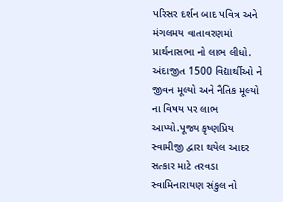પરિસર દર્શન બાદ પવિત્ર અને મંગલમય વાતાવરણમાં પ્રાર્થનાસભા નો લાભ લીધો. અંદાજીત 1500 વિદ્યાર્થીઓ ને જીવન મૂલ્યો અને નૈતિક મૂલ્યો ના વિષય પર લાભ આપ્યો.પૂજ્ય કૃષ્ણપ્રિય સ્વામીજી દ્વારા થયેલ આદર સત્કાર માટે તરવડા સ્વામિનારાયણ સંકુલ નો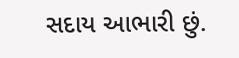સદાય આભારી છું.